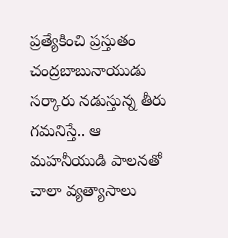ప్రత్యేకించి ప్రస్తుతం చంద్రబాబునాయుడు సర్కారు నడుస్తున్న తీరు గమనిస్తే.. ఆ మహనీయుడి పాలనతో చాలా వ్యత్యాసాలు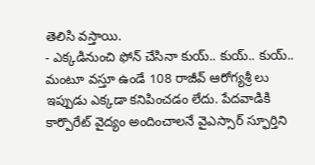తెలిసి వస్తాయి.
- ఎక్కడినుంచి ఫోన్ చేసినా కుయ్.. కుయ్.. కుయ్.. మంటూ వస్తూ ఉండే 108 రాజీవ్ ఆరోగ్యశ్రీ లు ఇప్పుడు ఎక్కడా కనిపించడం లేదు. పేదవాడికి కార్పొరేట్ వైద్యం అందించాలనే వైఎస్సార్ స్ఫూర్తిని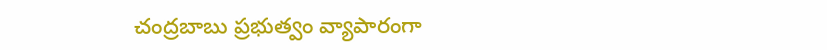చంద్రబాబు ప్రభుత్వం వ్యాపారంగా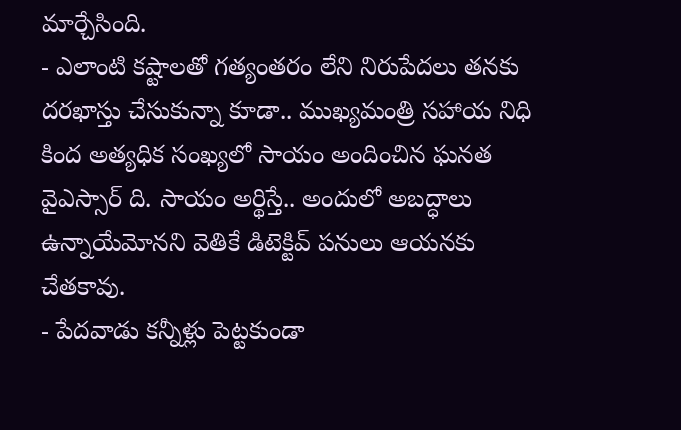మార్చేసింది.
- ఎలాంటి కష్టాలతో గత్యంతరం లేని నిరుపేదలు తనకు దరఖాస్తు చేసుకున్నా కూడా.. ముఖ్యమంత్రి సహాయ నిధి కింద అత్యధిక సంఖ్యలో సాయం అందించిన ఘనత వైఎస్సార్ ది. సాయం అర్థిస్తే.. అందులో అబద్ధాలు ఉన్నాయేమోనని వెతికే డిటెక్టివ్ పనులు ఆయనకు చేతకావు.
- పేదవాడు కన్నీళ్లు పెట్టకుండా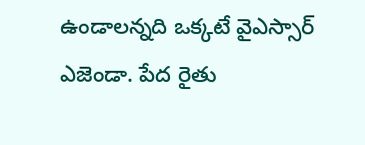ఉండాలన్నది ఒక్కటే వైఎస్సార్ ఎజెండా. పేద రైతు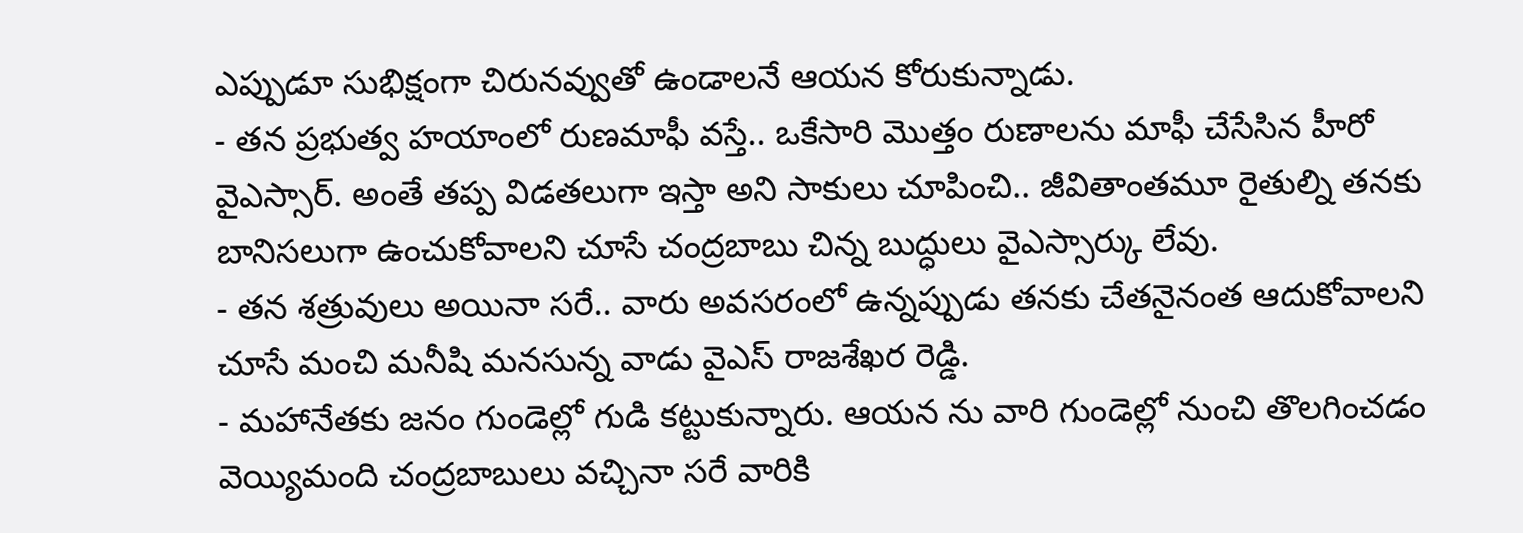ఎప్పుడూ సుభిక్షంగా చిరునవ్వుతో ఉండాలనే ఆయన కోరుకున్నాడు.
- తన ప్రభుత్వ హయాంలో రుణమాఫీ వస్తే.. ఒకేసారి మొత్తం రుణాలను మాఫీ చేసేసిన హీరో వైఎస్సార్. అంతే తప్ప విడతలుగా ఇస్తా అని సాకులు చూపించి.. జీవితాంతమూ రైతుల్ని తనకు బానిసలుగా ఉంచుకోవాలని చూసే చంద్రబాబు చిన్న బుద్ధులు వైఎస్సార్కు లేవు.
- తన శత్రువులు అయినా సరే.. వారు అవసరంలో ఉన్నప్పుడు తనకు చేతనైనంత ఆదుకోవాలని చూసే మంచి మనీషి మనసున్న వాడు వైఎస్ రాజశేఖర రెడ్డి.
- మహానేతకు జనం గుండెల్లో గుడి కట్టుకున్నారు. ఆయన ను వారి గుండెల్లో నుంచి తొలగించడం వెయ్యిమంది చంద్రబాబులు వచ్చినా సరే వారికి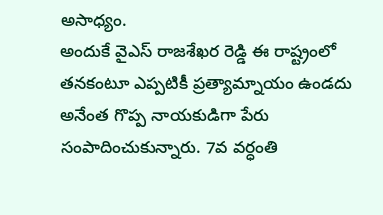అసాధ్యం.
అందుకే వైఎస్ రాజశేఖర రెడ్డి ఈ రాష్ట్రంలో తనకంటూ ఎప్పటికీ ప్రత్యామ్నాయం ఉండదు అనేంత గొప్ప నాయకుడిగా పేరు సంపాదించుకున్నారు. 7వ వర్ధంతి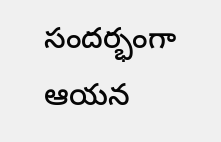సందర్భంగా ఆయన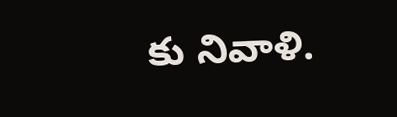కు నివాళి.